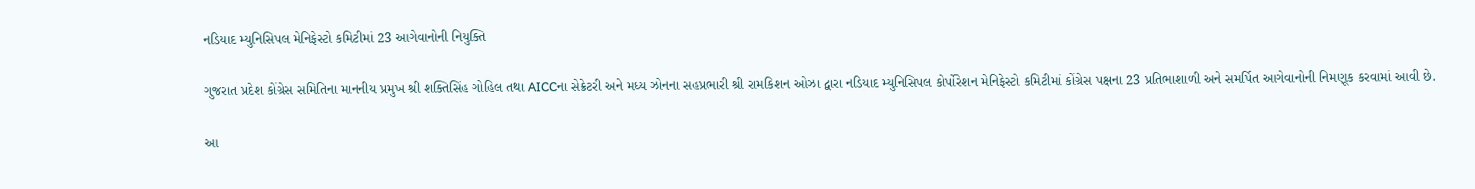નડિયાદ મ્યુનિસિપલ મેનિફેસ્ટો કમિટીમાં 23 આગેવાનોની નિયુક્તિ

ગુજરાત પ્રદેશ કોંગ્રેસ સમિતિના માનનીય પ્રમુખ શ્રી શક્તિસિંહ ગોહિલ તથા AICCના સેક્રેટરી અને મધ્ય ઝોનના સહપ્રભારી શ્રી રામકિશન ઓઝા દ્વારા નડિયાદ મ્યુનિસિપલ કોર્પોરેશન મેનિફેસ્ટો કમિટીમાં કોંગ્રેસ પક્ષના 23 પ્રતિભાશાળી અને સમર્પિત આગેવાનોની નિમણૂક કરવામાં આવી છે.

આ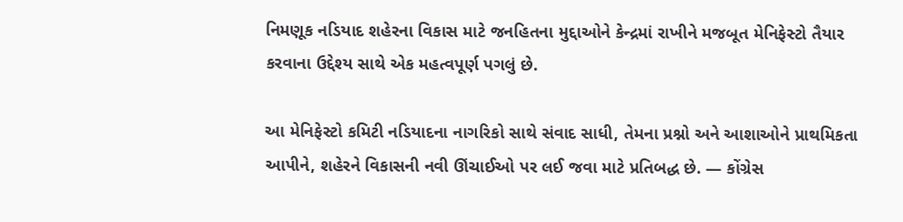નિમણૂક નડિયાદ શહેરના વિકાસ માટે જનહિતના મુદ્દાઓને કેન્દ્રમાં રાખીને મજબૂત મેનિફેસ્ટો તૈયાર કરવાના ઉદ્દેશ્ય સાથે એક મહત્વપૂર્ણ પગલું છે.

આ મેનિફેસ્ટો કમિટી નડિયાદના નાગરિકો સાથે સંવાદ સાધી, તેમના પ્રશ્નો અને આશાઓને પ્રાથમિકતા આપીને, શહેરને વિકાસની નવી ઊંચાઈઓ પર લઈ જવા માટે પ્રતિબદ્ધ છે. — કોંગ્રેસ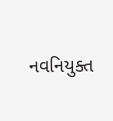નવનિયુક્ત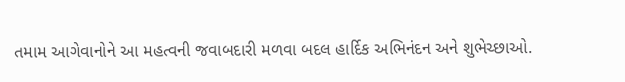તમામ આગેવાનોને આ મહત્વની જવાબદારી મળવા બદલ હાર્દિક અભિનંદન અને શુભેચ્છાઓ.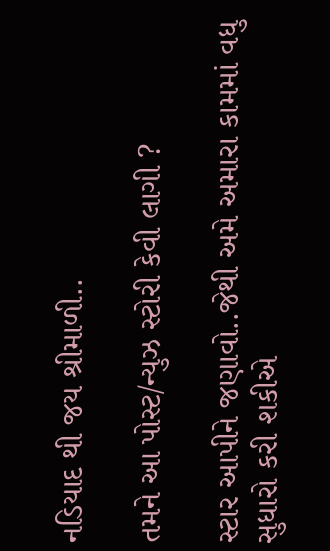નડિયાદ થી જય શ્રીમાળી..

તમને આ પોસ્ટ/ન્યુઝ સ્ટોરી કેવી લાગી ?

સ્ટાર આપીને જણાવો..જેથી અમે અમારા કામમાં વધુ સુધારો કરી શકીએ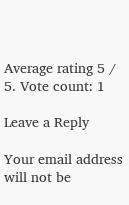Average rating 5 / 5. Vote count: 1

Leave a Reply

Your email address will not be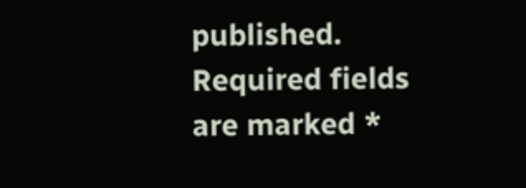published. Required fields are marked *